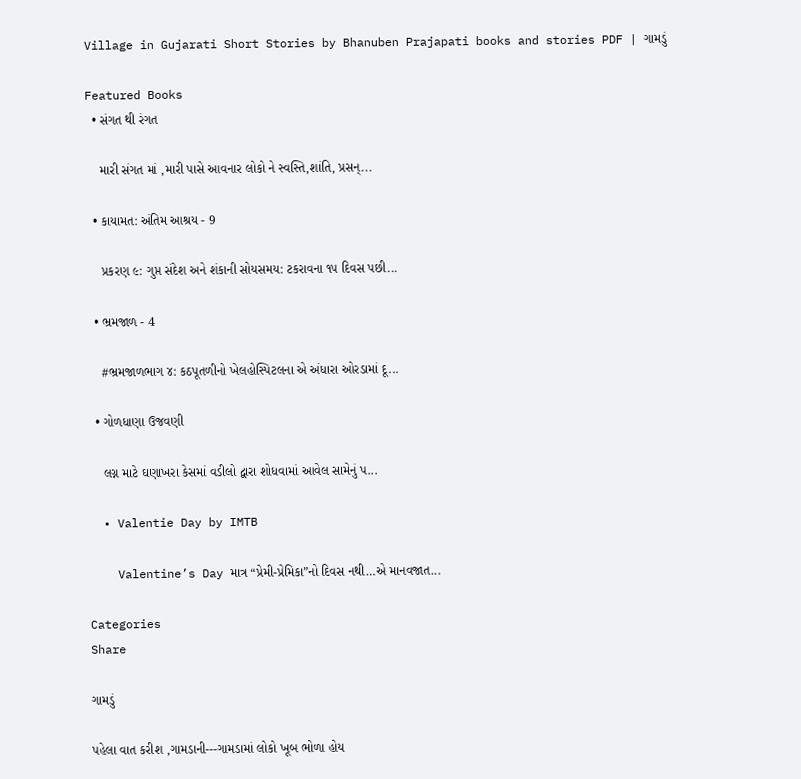Village in Gujarati Short Stories by Bhanuben Prajapati books and stories PDF | ગામડું

Featured Books
  • સંગત થી રંગત

    મારી સંગત માં ,મારી પાસે આવનાર લોકો ને સ્વસ્તિ,શાંતિ, પ્રસન્...

  • કાયામત: અંતિમ આશ્રય - 9

    પ્રકરણ ૯: ગુપ્ત સંદેશ અને શંકાની સોયસમય: ટકરાવના ૧૫ દિવસ પછી...

  • ભ્રમજાળ - 4

    #ભ્રમજાળભાગ ૪: કઠપૂતળીનો ખેલહોસ્પિટલના એ અંધારા ઓરડામાં દૂ...

  • ગોળધાણા ઉજવણી

    લગ્ન માટે ઘણાખરા કેસમાં વડીલો દ્વારા શોધવામાં આવેલ સામેનું પ...

  • Valentie Day by IMTB

    Valentine’s Day માત્ર “પ્રેમી-પ્રેમિકા”નો દિવસ નથી…એ માનવજાત...

Categories
Share

ગામડું

પહેલા વાત કરીશ ,ગામડાની---ગામડામાં લોકો ખૂબ ભોળા હોય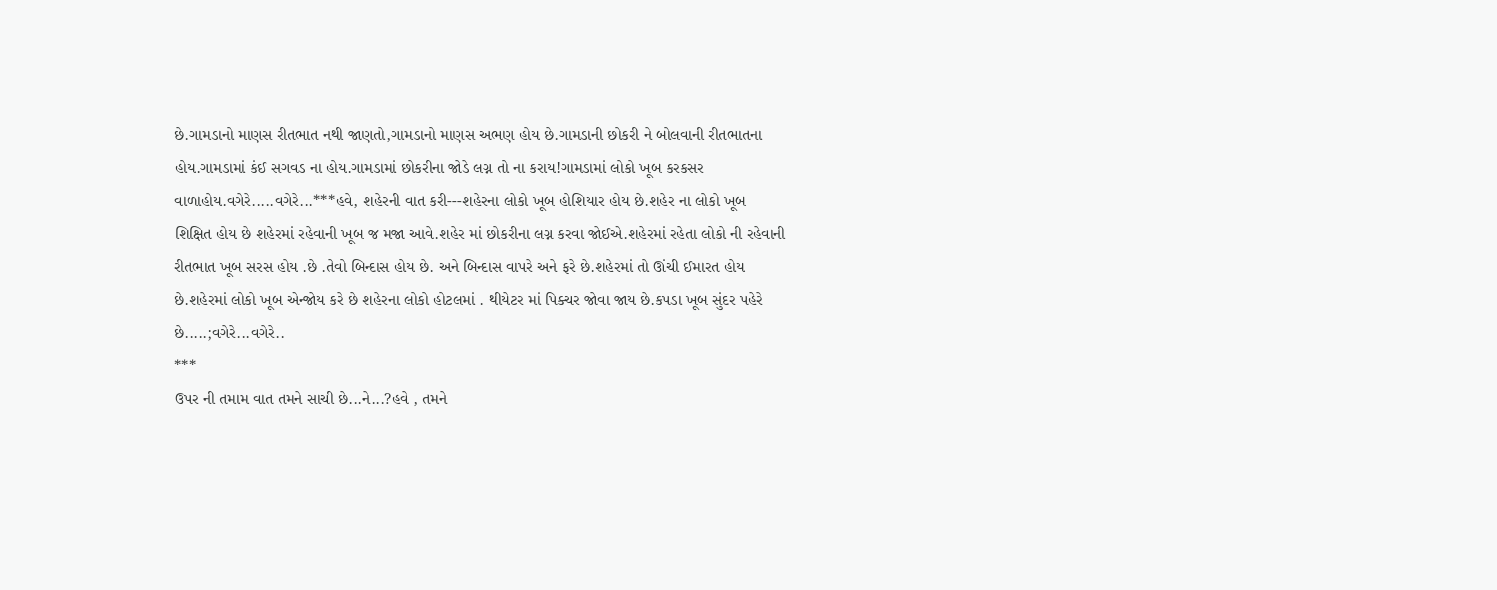છે.ગામડાનો માણસ રીતભાત નથી જાણતો,ગામડાનો માણસ અભણ હોય છે.ગામડાની છોકરી ને બોલવાની રીતભાતના હોય.ગામડામાં કંઈ સગવડ ના હોય.ગામડામાં છોકરીના જોડે લગ્ન તો ના કરાય!ગામડામાં લોકો ખૂબ કરકસર વાળાહોય.વગેરે.....વગેરે...***હવે, શહેરની વાત કરી---શહેરના લોકો ખૂબ હોશિયાર હોય છે.શહેર ના લોકો ખૂબ શિક્ષિત હોય છે શહેરમાં રહેવાની ખૂબ જ મજા આવે.શહેર માં છોકરીના લગ્ન કરવા જોઈએ.શહેરમાં રહેતા લોકો ની રહેવાની રીતભાત ખૂબ સરસ હોય .છે .તેવો બિન્દાસ હોય છે. અને બિન્દાસ વાપરે અને ફરે છે.શહેરમાં તો ઊંચી ઈમારત હોય છે.શહેરમાં લોકો ખૂબ એન્જોય કરે છે શહેરના લોકો હોટલમાં . થીયેટર માં પિક્ચર જોવા જાય છે.કપડા ખૂબ સુંદર પહેરે છે.....;વગેરે...વગેરે..
***
ઉપર ની તમામ વાત તમને સાચી છે...ને...?હવે , તમને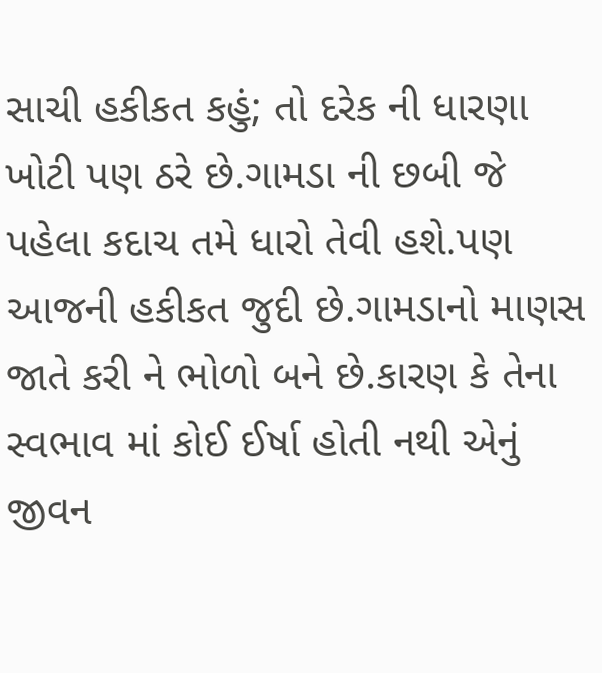સાચી હકીકત કહું; તો દરેક ની ધારણા ખોટી પણ ઠરે છે.ગામડા ની છબી જે પહેલા કદાચ તમે ધારો તેવી હશે.પણ આજની હકીકત જુદી છે.ગામડાનો માણસ જાતે કરી ને ભોળો બને છે.કારણ કે તેના સ્વભાવ માં કોઈ ઈર્ષા હોતી નથી એનું જીવન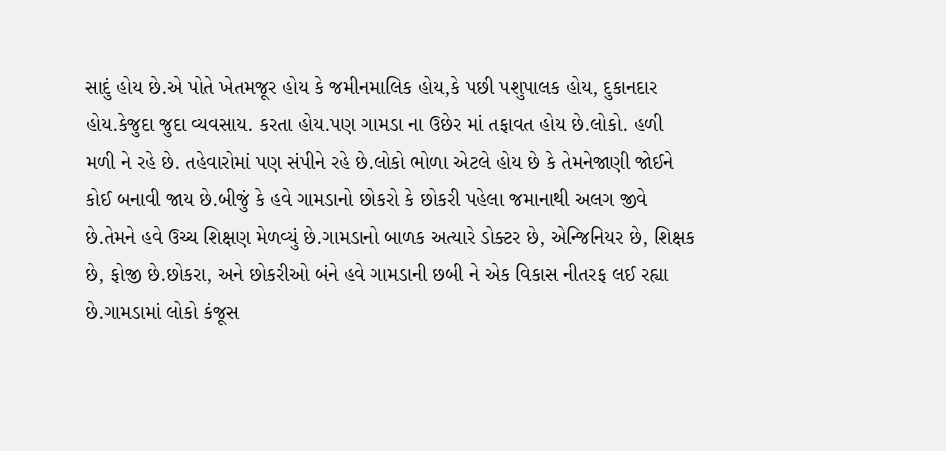સાદું હોય છે.એ પોતે ખેતમજૂર હોય કે જમીનમાલિક હોય,કે પછી પશુપાલક હોય, દુકાનદાર હોય.કેજુદા જુદા વ્યવસાય. કરતા હોય.પણ ગામડા ના ઉછેર માં તફાવત હોય છે.લોકો. હળી મળી ને રહે છે. તહેવારોમાં પણ સંપીને રહે છે.લોકો ભોળા એટલે હોય છે કે તેમનેજાણી જોઈને કોઈ બનાવી જાય છે.બીજું કે હવે ગામડાનો છોકરો કે છોકરી પહેલા જમાનાથી અલગ જીવે છે.તેમને હવે ઉચ્ચ શિક્ષણ મેળવ્યું છે.ગામડાનો બાળક અત્યારે ડોક્ટર છે, એન્જિનિયર છે, શિક્ષક છે, ફોજી છે.છોકરા, અને છોકરીઓ બંને હવે ગામડાની છબી ને એક વિકાસ નીતરફ લઈ રહ્યા છે.ગામડામાં લોકો કંજૂસ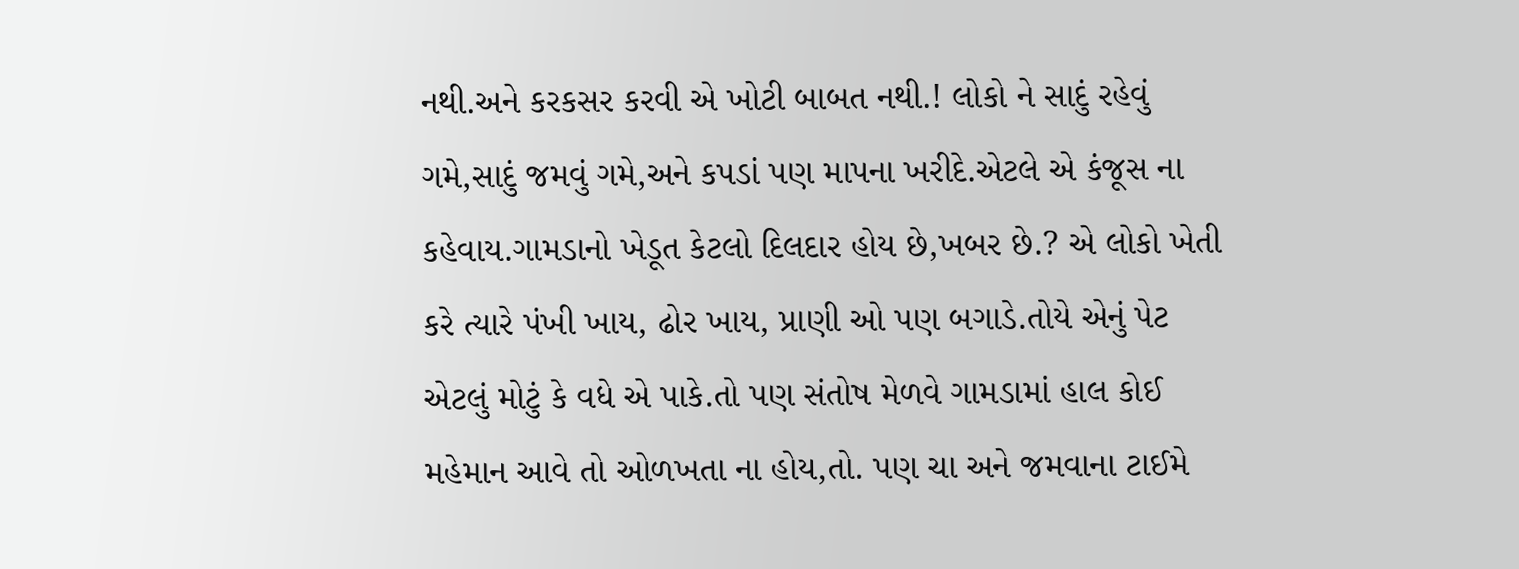નથી.અને કરકસર કરવી એ ખોટી બાબત નથી.! લોકો ને સાદું રહેવું ગમે,સાદું જમવું ગમે,અને કપડાં પણ માપના ખરીદે.એટલે એ કંજૂસ ના કહેવાય.ગામડાનો ખેડૂત કેટલો દિલદાર હોય છે,ખબર છે.? એ લોકો ખેતી કરે ત્યારે પંખી ખાય, ઢોર ખાય, પ્રાણી ઓ પણ બગાડે.તોયે એનું પેટ એટલું મોટું કે વધે એ પાકે.તો પણ સંતોષ મેળવે ગામડામાં હાલ કોઈ મહેમાન આવે તો ઓળખતા ના હોય,તો. પણ ચા અને જમવાના ટાઈમે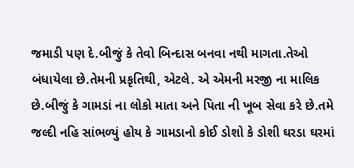જમાડી પણ દે.બીજું કે તેવો બિન્દાસ બનવા નથી માગતા.તેઓ બંધાયેલા છે.તેમની પ્રકૃતિથી, એટલે. એ એમની મરજી ના માલિક છે.બીજું કે ગામડાં ના લોકો માતા અને પિતા ની ખૂબ સેવા કરે છે.તમે જલ્દી નહિ સાંભળ્યું હોય કે ગામડાનો કોઈ ડોશો કે ડોશી ઘરડા ઘરમાં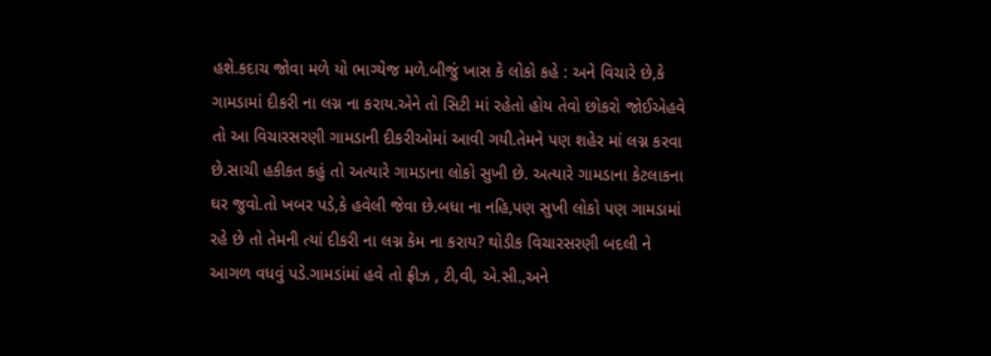હશે.કદાચ જોવા મળે યો ભાગ્યેજ મળે.બીજું ખાસ કે લોકો કહે : અને વિચારે છે,કે ગામડામાં દીકરી ના લગ્ન ના કરાય.એને તો સિટી માં રહેતો હોય તેવો છોકરો જોઈએહવે તો આ વિચારસરણી ગામડાની દીકરીઓમાં આવી ગયી.તેમને પણ શહેર માં લગ્ન કરવા છે.સાચી હકીકત કહું તો અત્યારે ગામડાના લોકો સુખી છે. અત્યારે ગામડાના કેટલાકના ઘર જુવો.તો ખબર પડે,કે હવેલી જેવા છે.બધા ના નહિ,પણ સુખી લોકો પણ ગામડામાં રહે છે તો તેમની ત્યાં દીકરી ના લગ્ન કેમ ના કરાય? થોડીક વિચારસરણી બદલી ને આગળ વધવું પડે.ગામડાંમાં હવે તો ફ્રીઝ , ટી,વી, એ.સી.,અને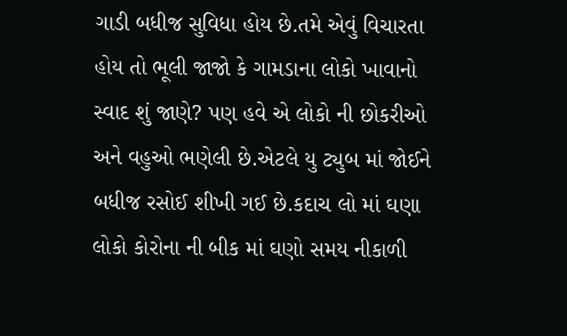ગાડી બધીજ સુવિધા હોય છે.તમે એવું વિચારતા હોય તો ભૂલી જાજો કે ગામડાના લોકો ખાવાનો સ્વાદ શું જાણે? પણ હવે એ લોકો ની છોકરીઓ અને વહુઓ ભણેલી છે.એટલે યુ ટ્યુબ માં જોઈને બધીજ રસોઈ શીખી ગઈ છે.કદાચ લો માં ઘણા લોકો કોરોના ની બીક માં ઘણો સમય નીકાળી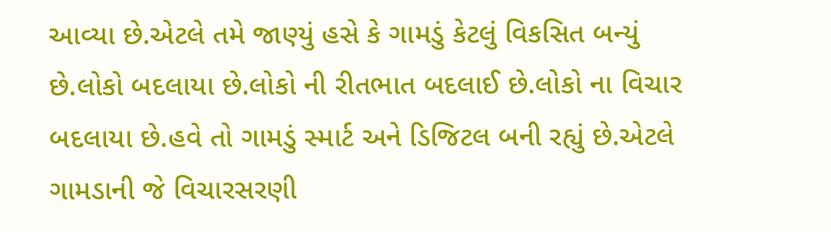આવ્યા છે.એટલે તમે જાણ્યું હસે કે ગામડું કેટલું વિકસિત બન્યું છે.લોકો બદલાયા છે.લોકો ની રીતભાત બદલાઈ છે.લોકો ના વિચાર બદલાયા છે.હવે તો ગામડું સ્માર્ટ અને ડિજિટલ બની રહ્યું છે.એટલે ગામડાની જે વિચારસરણી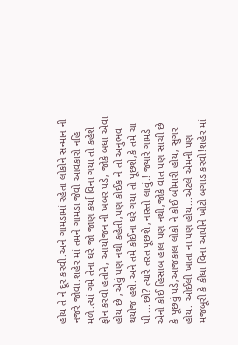હોય તે ને દૂર કરવી.અને ગામડામાં રહેતા લોકોને સન્માન ની નજરે જોવા.શહેર માં તમને ગામડા જેવો આવકારો નહિ મળે.ત્યાં ગમે તેના ઘરે જો જાણ કર્યા વિના ગયા તો કહેશે ફોન કરવો હતોને, આયોજન ની ખબર પડે, જોકે બધા એવા હોય છે ,એવું પણ નથી કહેતી,પણ કોઈક ને તો અનુભવ થયોજ હશે.અને તમે કોઈના ઘરે ગયા તો પૂછશે,કે તમે ચા પી ...છો? ત્યારે તરત પૂછશે ,નાસ્તો લાવું.! જ્યારે ગામડે એનો કોઈ હિસાબ હાલ પણ નથી,જોકે વાત પણ સાચી છે કે પૂછવું પડે,આજકાલ લોકો ને કોઈ બીમારી હોય, સુગર હોય. ઓઈલી ખાતા ના પણ હોય...એટલે એમની પણ મજબૂરી કે કીધા વિના આપીને ખોટો બગાડ કરવો!શહેર માં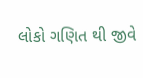લોકો ગણિત થી જીવે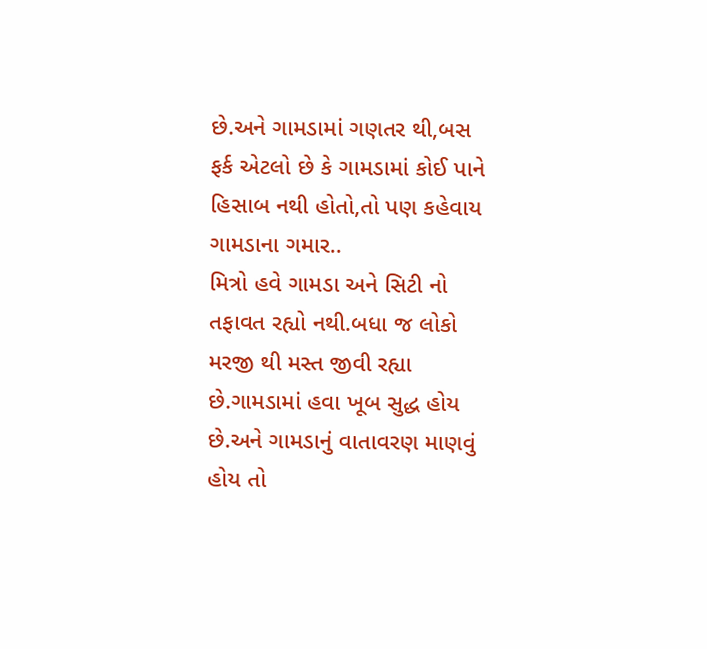છે.અને ગામડામાં ગણતર થી,બસ ફર્ક એટલો છે કે ગામડામાં કોઈ પાને હિસાબ નથી હોતો,તો પણ કહેવાય ગામડાના ગમાર..
મિત્રો હવે ગામડા અને સિટી નો તફાવત રહ્યો નથી.બધા જ લોકો મરજી થી મસ્ત જીવી રહ્યા છે.ગામડામાં હવા ખૂબ સુદ્ધ હોય છે.અને ગામડાનું વાતાવરણ માણવું હોય તો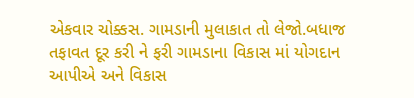એકવાર ચોક્કસ. ગામડાની મુલાકાત તો લેજો.બધાજ તફાવત દૂર કરી ને ફરી ગામડાના વિકાસ માં યોગદાન આપીએ અને વિકાસ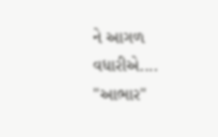ને આગળ વધારીએ.... "આભાર"